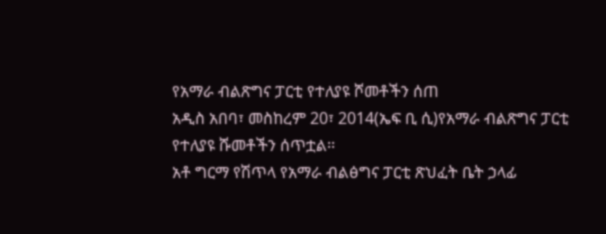የአማራ ብልጽግና ፓርቲ የተለያዩ ሾመቶችን ሰጠ
አዲስ አበባ፣ መስከረም 20፣ 2014(ኤፍ ቢ ሲ)የአማራ ብልጽግና ፓርቲ የተለያዩ ሹመቶችን ሰጥቷል፡፡
አቶ ግርማ የሽጥላ የአማራ ብልፅግና ፓርቲ ጽህፈት ቤት ኃላፊ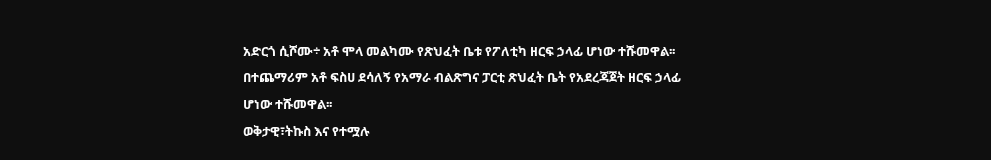አድርጎ ሲሾሙ÷ አቶ ሞላ መልካሙ የጽህፈት ቤቱ የፖለቲካ ዘርፍ ኃላፊ ሆነው ተሹመዋል፡፡
በተጨማሪም አቶ ፍስሀ ደሳለኝ የአማራ ብልጽግና ፓርቲ ጽህፈት ቤት የአደረጃጀት ዘርፍ ኃላፊ ሆነው ተሹመዋል፡፡
ወቅታዊ፣ትኩስ እና የተሟሉ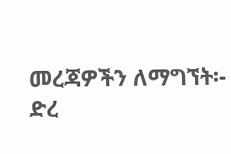መረጃዎችን ለማግኘት፡-
ድረ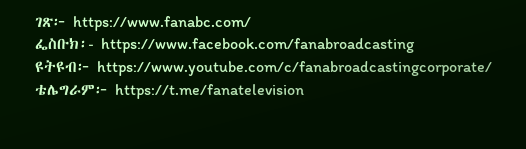ገጽ፦ https://www.fanabc.com/
ፌስቡክ፡- https://www.facebook.com/fanabroadcasting
ዩትዩብ፦ https://www.youtube.com/c/fanabroadcastingcorporate/
ቴሌግራም፦ https://t.me/fanatelevision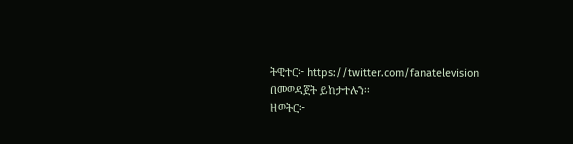ትዊተር፦ https://twitter.com/fanatelevision በመወዳጀት ይከታተሉን፡፡
ዘወትር፦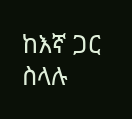ከእኛ ጋር ስላሉ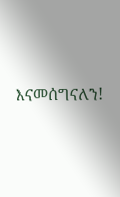እናመሰግናለን!